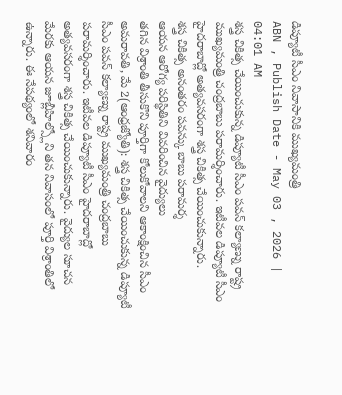డిప్యూటీ సీఎం నివాసానికి ముఖ్యమంత్రి
ABN , Publish Date - May 03 , 2026 | 04:01 AM
శస్త్ర చికిత్స చేయించుకున్న డిప్యూటీ సీఎం పవన్ కల్యాణ్ను రాష్ట్ర ముఖ్యమంత్రి చంద్రబాబు పరామర్శించారు. ఇటీవల డిప్యూటీ సీఎం హైదరాబాద్లో అత్యవసరంగా శస్త్ర చికిత్స చేయించుకున్నారు.
శస్త్ర చికిత్స అనంతరం పవన్కు బాబు పరామర్శ
ఆయన ఆరోగ్య పరిస్థితిని వివరించిన వైద్యులు
తగిన విశ్రాంతి తీసుకొని పూర్తిగా కోలుకోవాలని ఆకాంక్షించిన సీఎం
అమరావతి, మే 2(ఆంధ్రజ్యోతి): శస్త్ర చికిత్స చేయించుకున్న డిప్యూటీ సీఎం పవన్ కల్యాణ్ను రాష్ట్ర ముఖ్యమంత్రి చంద్రబాబు పరామర్శించారు. ఇటీవల డిప్యూటీ సీఎం హైదరాబాద్లో అత్యవసరంగా శస్త్ర చికిత్స చేయించుకున్నారు. వైద్యుల సూచన మేరకు ఆయన జూబ్లీహిల్స్లోని తన నివాసంలో పూర్తి విశ్రాంతిలో ఉన్నారు. ఈ నేపథ్యంలో శనివారం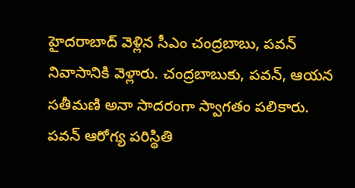హైదరాబాద్ వెళ్లిన సీఎం చంద్రబాబు, పవన్ నివాసానికి వెళ్లారు. చంద్రబాబుకు, పవన్, ఆయన సతీమణి అనా సాదరంగా స్వాగతం పలికారు. పవన్ ఆరోగ్య పరిస్థితి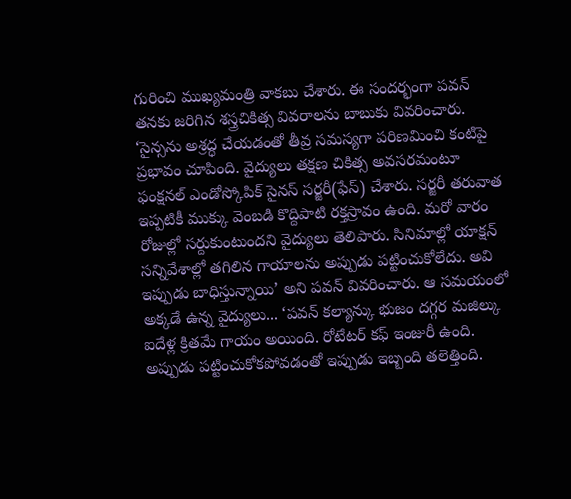గురించి ముఖ్యమంత్రి వాకబు చేశారు. ఈ సందర్భంగా పవన్ తనకు జరిగిన శస్త్రచికిత్స వివరాలను బాబుకు వివరించారు. ‘సైన్సను అశ్రద్ధ చేయడంతో తీవ్ర సమస్యగా పరిణమించి కంటిపై ప్రభావం చూపింది. వైద్యులు తక్షణ చికిత్స అవసరమంటూ ఫంక్షనల్ ఎండోస్కోపిక్ సైనస్ సర్జరీ(ఫేస్) చేశారు. సర్జరీ తరువాత ఇప్పటికీ ముక్కు వెంబడి కొద్దిపాటి రక్తస్రావం ఉంది. మరో వారం రోజుల్లో సర్దుకుంటుందని వైద్యులు తెలిపారు. సినిమాల్లో యాక్షన్ సన్నివేశాల్లో తగిలిన గాయాలను అప్పుడు పట్టించుకోలేదు. అవి ఇప్పుడు బాధిస్తున్నాయి’ అని పవన్ వివరించారు. ఆ సమయంలో అక్కడే ఉన్న వైద్యులు... ‘పవన్ కల్యాన్కు భుజం దగ్గర మజిల్కు ఐదేళ్ల క్రితమే గాయం అయింది. రోటేటర్ కఫ్ ఇంజురీ ఉంది. అప్పుడు పట్టించుకోకపోవడంతో ఇప్పుడు ఇబ్బంది తలెత్తింది.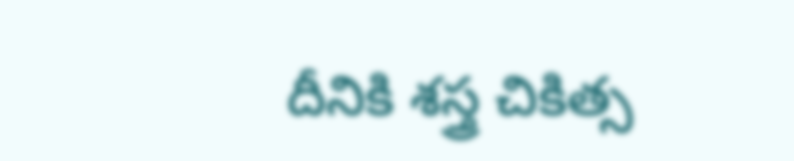దీనికి శస్త్ర చికిత్స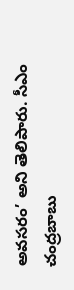అవసరం’ అని తెలిపారు. సీఎం చంద్రబాబు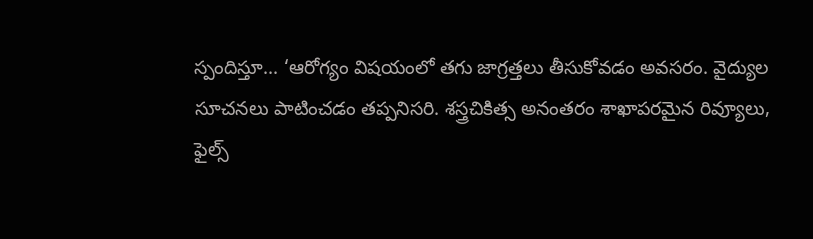స్పందిస్తూ... ‘ఆరోగ్యం విషయంలో తగు జాగ్రత్తలు తీసుకోవడం అవసరం. వైద్యుల సూచనలు పాటించడం తప్పనిసరి. శస్త్రచికిత్స అనంతరం శాఖాపరమైన రివ్యూలు, ఫైల్స్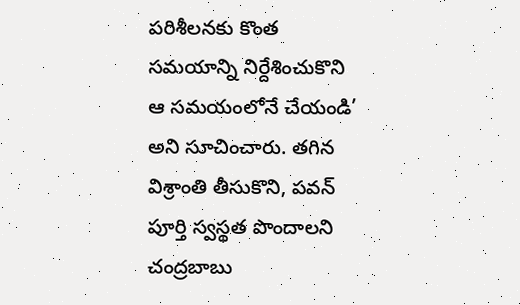పరిశీలనకు కొంత సమయాన్ని నిర్దేశించుకొని ఆ సమయంలోనే చేయండి’ అని సూచించారు. తగిన విశ్రాంతి తీసుకొని, పవన్ పూర్తి స్వస్థత పొందాలని చంద్రబాబు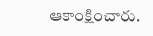ఆకాంక్షించారు.